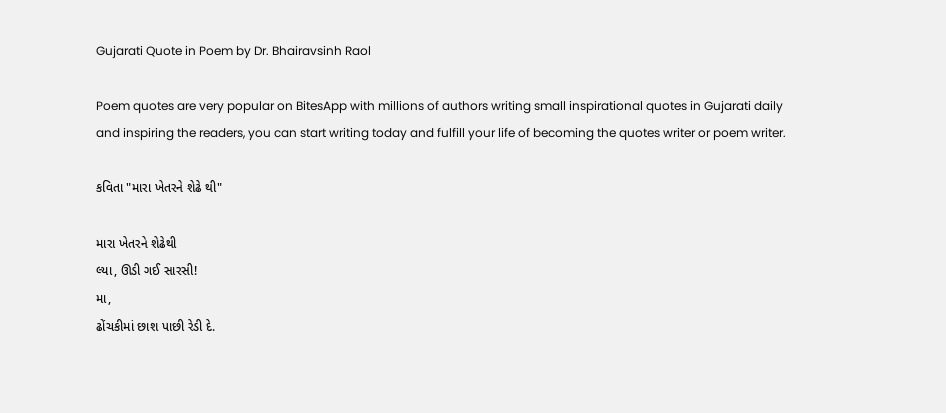Gujarati Quote in Poem by Dr. Bhairavsinh Raol

Poem quotes are very popular on BitesApp with millions of authors writing small inspirational quotes in Gujarati daily and inspiring the readers, you can start writing today and fulfill your life of becoming the quotes writer or poem writer.

કવિતા "મારા ખેતરને શેઢે થી"

મારા ખેતરને શેઢેથી
લ્યા, ઊડી ગઈ સારસી!
મા,
ઢોંચકીમાં છાશ પાછી રેડી દે.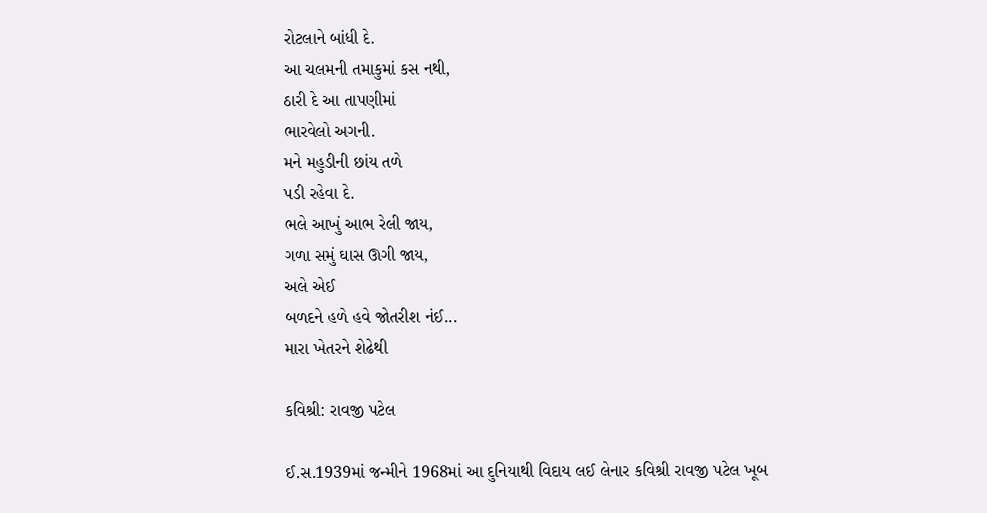રોટલાને બાંધી દે.
આ ચલમની તમાકુમાં કસ નથી,
ઠારી દે આ તાપણીમાં
ભારવેલો અગની.
મને મહુડીની છાંય તળે
પડી રહેવા દે.
ભલે આખું આભ રેલી જાય,
ગળા સમું ઘાસ ઊગી જાય,
અલે એઈ
બળદને હળે હવે જોતરીશ નંઈ...
મારા ખેતરને શેઢેથી

કવિશ્રી: રાવજી પટેલ

ઈ.સ.1939માં જન્મીને 1968માં આ દુનિયાથી વિદાય લઈ લેનાર કવિશ્રી રાવજી પટેલ ખૂબ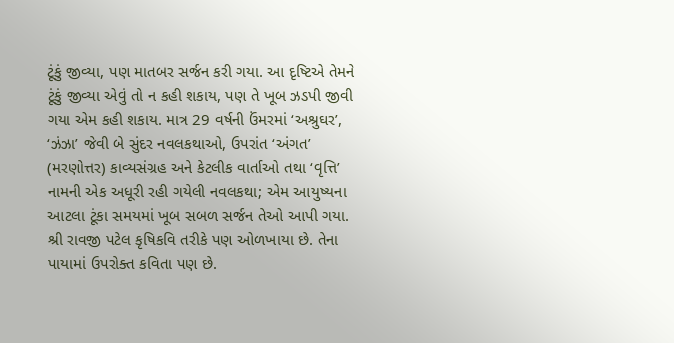ટૂંકું જીવ્યા, પણ માતબર સર્જન કરી ગયા. આ દૃષ્ટિએ તેમને ટૂંકું જીવ્યા એવું તો ન કહી શકાય, પણ તે ખૂબ ઝડપી જીવી ગયા એમ કહી શકાય. માત્ર 29 વર્ષની ઉંમરમાં ‘અશ્રુઘર’, ‘ઝંઝા’ જેવી બે સુંદર નવલકથાઓ, ઉપરાંત ‘અંગત’ (મરણોત્તર) કાવ્યસંગ્રહ અને કેટલીક વાર્તાઓ તથા ‘વૃત્તિ’ નામની એક અધૂરી રહી ગયેલી નવલકથા; એમ આયુષ્યના આટલા ટૂંકા સમયમાં ખૂબ સબળ સર્જન તેઓ આપી ગયા.
શ્રી રાવજી પટેલ કૃષિકવિ તરીકે પણ ઓળખાયા છે. તેના પાયામાં ઉપરોક્ત કવિતા પણ છે.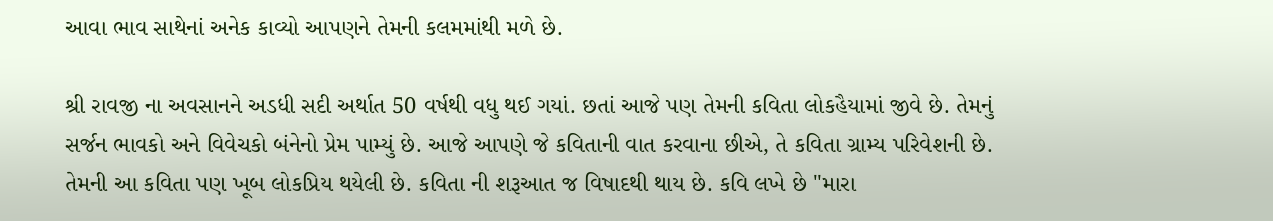આવા ભાવ સાથેનાં અનેક કાવ્યો આપણને તેમની કલમમાંથી મળે છે.

શ્રી રાવજી ના અવસાનને અડધી સદી અર્થાત 50 વર્ષથી વધુ થઈ ગયાં. છતાં આજે પણ તેમની કવિતા લોકહૈયામાં જીવે છે. તેમનું સર્જન ભાવકો અને વિવેચકો બંનેનો પ્રેમ પામ્યું છે. આજે આપણે જે કવિતાની વાત કરવાના છીએ, તે કવિતા ગ્રામ્ય પરિવેશની છે. તેમની આ કવિતા પણ ખૂબ લોકપ્રિય થયેલી છે. કવિતા ની શરૂઆત જ વિષાદથી થાય છે. કવિ લખે છે "મારા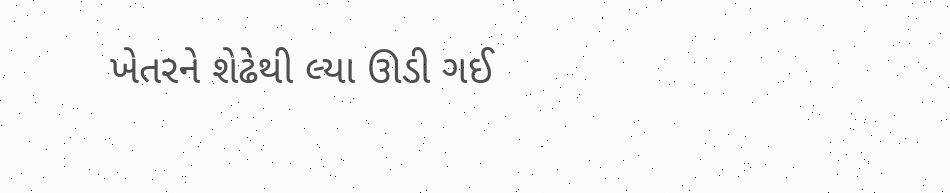ખેતરને શેઢેથી લ્યા ઊડી ગઈ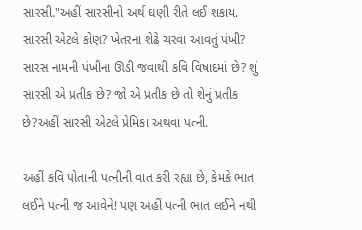સારસી."અહીં સારસીનો અર્થ ઘણી રીતે લઈ શકાય. સારસી એટલે કોણ? ખેતરના શેઢે ચરવા આવતું પંખી? સારસ નામની પંખીના ઊડી જવાથી કવિ વિષાદમાં છે? શું સારસી એ પ્રતીક છે? જો એ પ્રતીક છે તો શેનું પ્રતીક છે?અહીં સારસી એટલે પ્રેમિકા અથવા પત્ની.

અહીં કવિ પોતાની પત્નીની વાત કરી રહ્યા છે, કેમકે ભાત લઈને પત્ની જ આવેને! પણ અહીં પત્ની ભાત લઈને નથી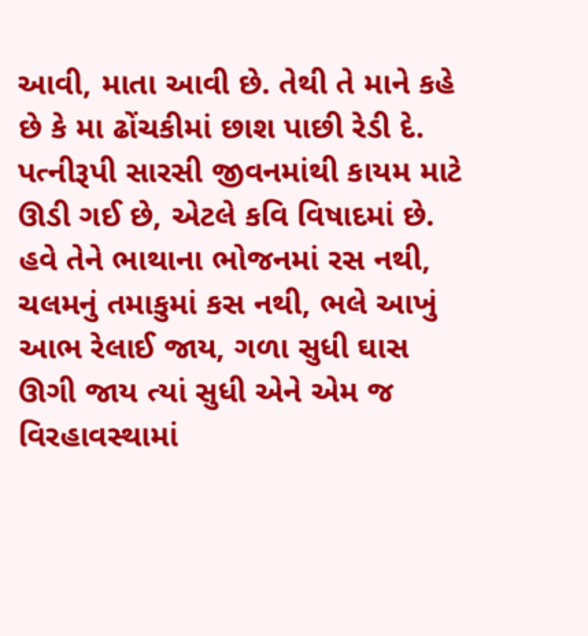આવી, માતા આવી છે. તેથી તે માને કહે છે કે મા ઢોંચકીમાં છાશ પાછી રેડી દે. પત્નીરૂપી સારસી જીવનમાંથી કાયમ માટે ઊડી ગઈ છે, એટલે કવિ વિષાદમાં છે. હવે તેને ભાથાના ભોજનમાં રસ નથી, ચલમનું તમાકુમાં કસ નથી, ભલે આખું આભ રેલાઈ જાય, ગળા સુધી ઘાસ ઊગી જાય ત્યાં સુધી એને એમ જ વિરહાવસ્થામાં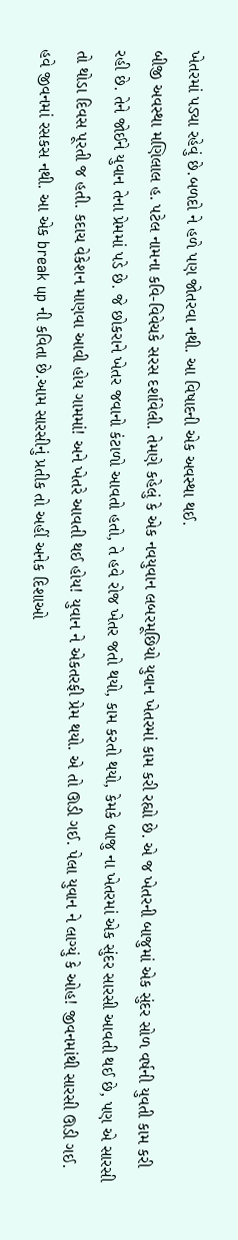ખેતરમાં પડ્યા રહેવું છે.બળદો ને હળે પણ જોતરવા નથી. આ વિષાદની એક અવસ્થા થઈ.
બીજી અવસ્થા મણિલાલ હ. પટેલ નામના કવિ-વિવેચકે સરસ દર્શાવેલી. તેમણે કહેલું કે એક નવયુવાન લબરમૂછિયો યુવાન ખેતરમાં કામ કરી રહ્યો છે. એ જ ખેતરની બાજુમાં એક સુંદર સોળ વર્ષની યુવતી કામ કરી રહી છે. તેને જોઈને યુવાન તેના પ્રેમમાં પડે છે. જે છોકરાને ખેતર જવાનો કંટાળો આવતો હતો, તે હવે રોજ ખેતર જતો થયો, કામ કરતો થયો, કેમકે બાજુ ના ખેતરમાં એક સુંદર સારસી આવતી થઈ છે, પણ એ સારસી તો થોડા દિવસ પૂરતી જ હતી. કદાચ વેકેશન માણવા આવી હોય ગામમાં! અને ખેતરે આવતી થઈ હોય! યુવાન ને એકતરફી પ્રેમ થયો. એ તો ઊડી ગઈ. પેલા યુવાન ને લાગ્યું કે ઓહ! જીવનમાંથી સારસી ઊડી ગઈ. હવે જીવનમાં રસકસ નથી. આ એક break up ની કવિતા છે.આમ સારસીનું પ્રતીક તો અહીં અનેક દિશાઓ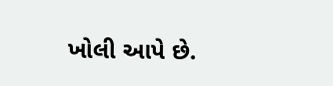ખોલી આપે છે.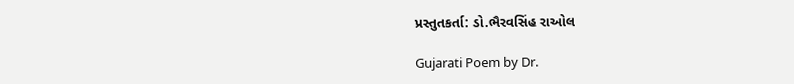પ્રસ્તુતકર્તા: ડો.ભૈરવસિંહ રાઓલ

Gujarati Poem by Dr.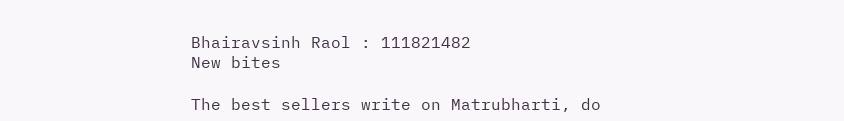Bhairavsinh Raol : 111821482
New bites

The best sellers write on Matrubharti, do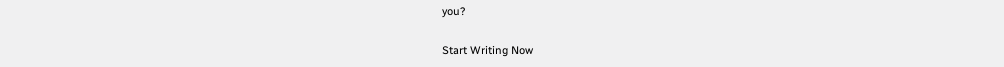you?

Start Writing Now